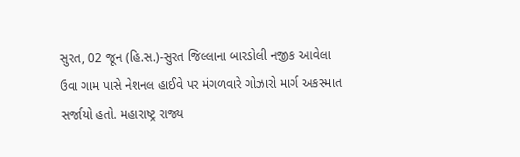સુરત, 02 જૂન (હિ.સ.)-સુરત જિલ્લાના બારડોલી નજીક આવેલા ઉવા ગામ પાસે નેશનલ હાઈવે પર મંગળવારે ગોઝારો માર્ગ અકસ્માત સર્જાયો હતો. મહારાષ્ટ્ર રાજ્ય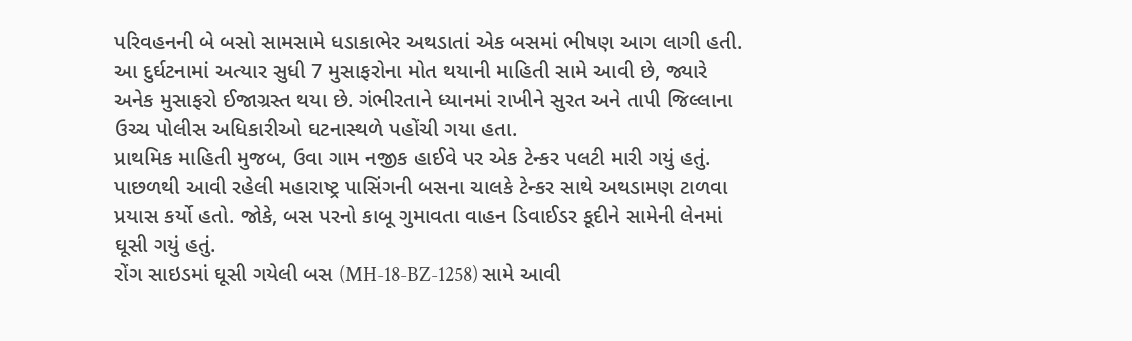પરિવહનની બે બસો સામસામે ધડાકાભેર અથડાતાં એક બસમાં ભીષણ આગ લાગી હતી. આ દુર્ઘટનામાં અત્યાર સુધી 7 મુસાફરોના મોત થયાની માહિતી સામે આવી છે, જ્યારે અનેક મુસાફરો ઈજાગ્રસ્ત થયા છે. ગંભીરતાને ધ્યાનમાં રાખીને સુરત અને તાપી જિલ્લાના ઉચ્ચ પોલીસ અધિકારીઓ ઘટનાસ્થળે પહોંચી ગયા હતા.
પ્રાથમિક માહિતી મુજબ, ઉવા ગામ નજીક હાઈવે પર એક ટેન્કર પલટી મારી ગયું હતું. પાછળથી આવી રહેલી મહારાષ્ટ્ર પાસિંગની બસના ચાલકે ટેન્કર સાથે અથડામણ ટાળવા પ્રયાસ કર્યો હતો. જોકે, બસ પરનો કાબૂ ગુમાવતા વાહન ડિવાઈડર કૂદીને સામેની લેનમાં ઘૂસી ગયું હતું.
રોંગ સાઇડમાં ઘૂસી ગયેલી બસ (MH-18-BZ-1258) સામે આવી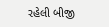રહેલી બીજી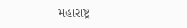મહારાષ્ટ્ર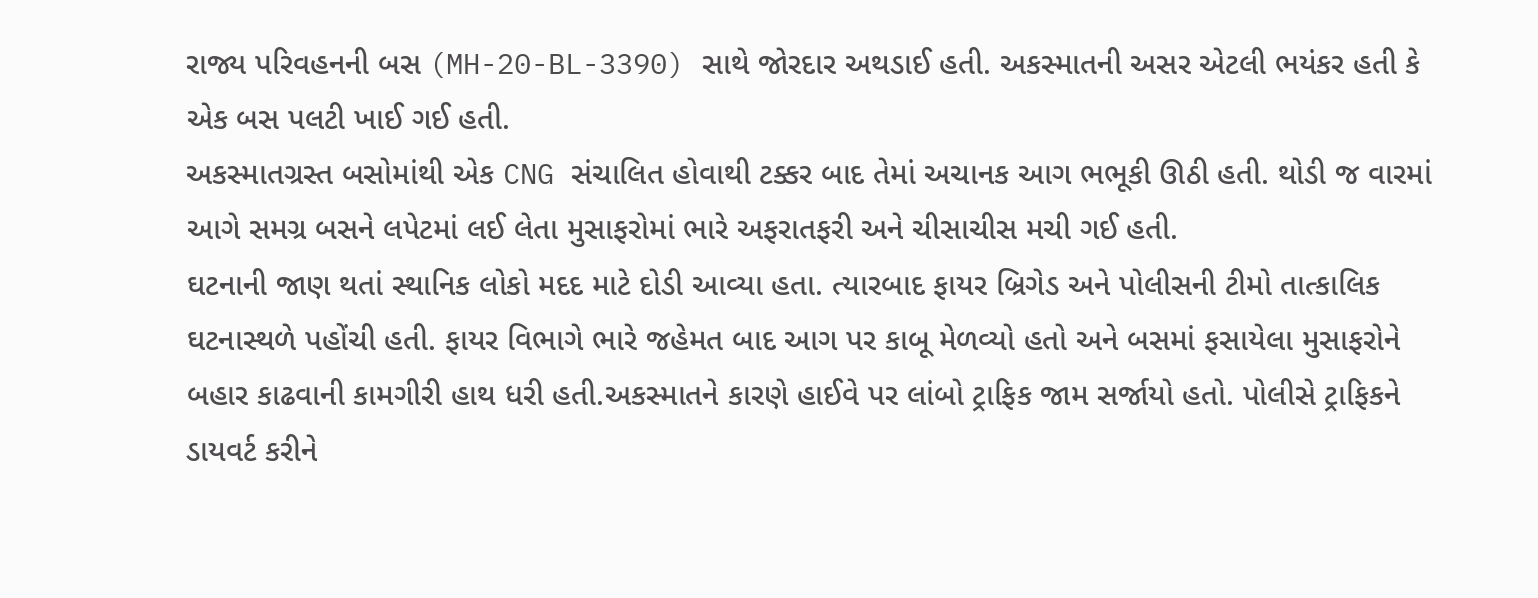રાજ્ય પરિવહનની બસ (MH-20-BL-3390) સાથે જોરદાર અથડાઈ હતી. અકસ્માતની અસર એટલી ભયંકર હતી કે એક બસ પલટી ખાઈ ગઈ હતી.
અકસ્માતગ્રસ્ત બસોમાંથી એક CNG સંચાલિત હોવાથી ટક્કર બાદ તેમાં અચાનક આગ ભભૂકી ઊઠી હતી. થોડી જ વારમાં આગે સમગ્ર બસને લપેટમાં લઈ લેતા મુસાફરોમાં ભારે અફરાતફરી અને ચીસાચીસ મચી ગઈ હતી.
ઘટનાની જાણ થતાં સ્થાનિક લોકો મદદ માટે દોડી આવ્યા હતા. ત્યારબાદ ફાયર બ્રિગેડ અને પોલીસની ટીમો તાત્કાલિક ઘટનાસ્થળે પહોંચી હતી. ફાયર વિભાગે ભારે જહેમત બાદ આગ પર કાબૂ મેળવ્યો હતો અને બસમાં ફસાયેલા મુસાફરોને બહાર કાઢવાની કામગીરી હાથ ધરી હતી.અકસ્માતને કારણે હાઈવે પર લાંબો ટ્રાફિક જામ સર્જાયો હતો. પોલીસે ટ્રાફિકને ડાયવર્ટ કરીને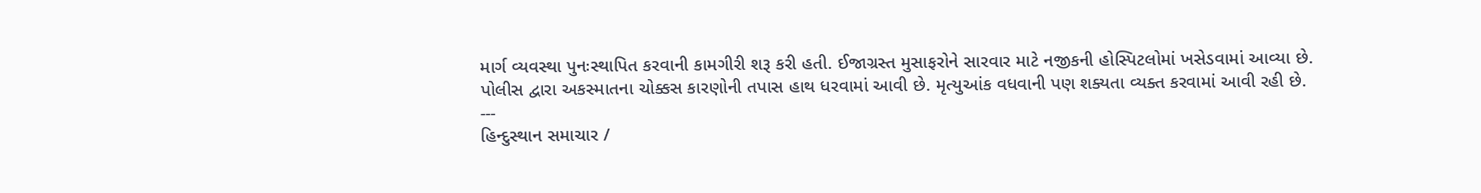માર્ગ વ્યવસ્થા પુનઃસ્થાપિત કરવાની કામગીરી શરૂ કરી હતી. ઈજાગ્રસ્ત મુસાફરોને સારવાર માટે નજીકની હોસ્પિટલોમાં ખસેડવામાં આવ્યા છે.
પોલીસ દ્વારા અકસ્માતના ચોક્કસ કારણોની તપાસ હાથ ધરવામાં આવી છે. મૃત્યુઆંક વધવાની પણ શક્યતા વ્યક્ત કરવામાં આવી રહી છે.
---
હિન્દુસ્થાન સમાચાર /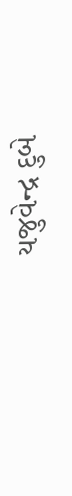યજુવેન્દ્ર દુબે